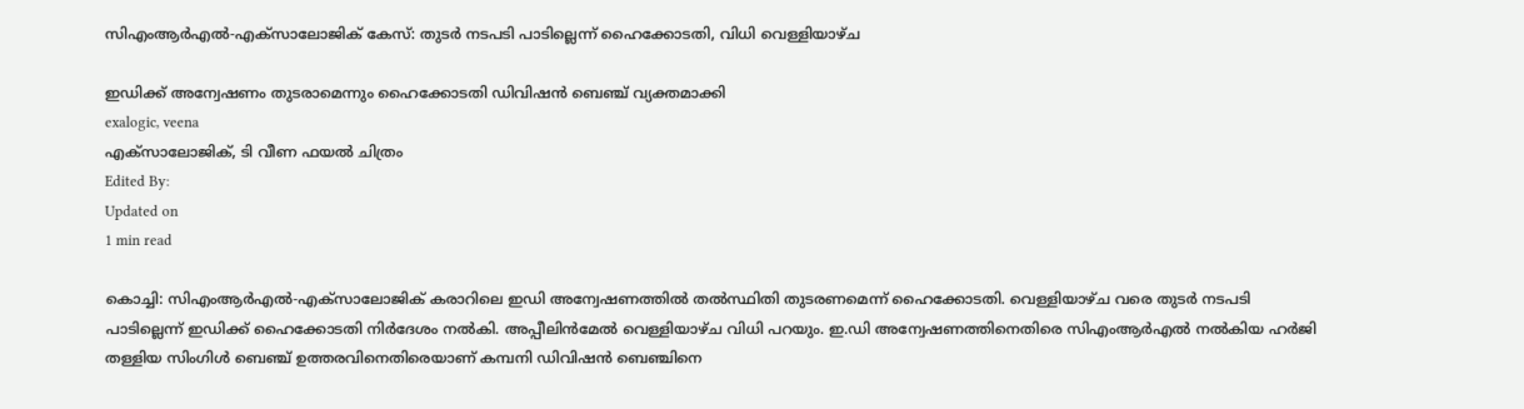സിഎംആര്‍എല്‍-എക്‌സാലോജിക് കേസ്: തുടര്‍ നടപടി പാടില്ലെന്ന് ഹൈക്കോടതി, വിധി വെള്ളിയാഴ്ച

ഇഡിക്ക് അന്വേഷണം തുടരാമെന്നും ഹൈക്കോടതി ഡിവിഷന്‍ ബെഞ്ച് വ്യക്തമാക്കി
exalogic, veena
എക്സാലോജിക്, ടി വീണ ഫയൽ ചിത്രം
Edited By:
Updated on
1 min read

കൊച്ചി: സിഎംആര്‍എല്‍-എക്‌സാലോജിക് കരാറിലെ ഇഡി അന്വേഷണത്തില്‍ തല്‍സ്ഥിതി തുടരണമെന്ന് ഹൈക്കോടതി. വെള്ളിയാഴ്ച വരെ തുടര്‍ നടപടി പാടില്ലെന്ന് ഇഡിക്ക് ഹൈക്കോടതി നിര്‍ദേശം നല്‍കി. അപ്പീലിന്‍മേല്‍ വെള്ളിയാഴ്ച വിധി പറയും. ഇ.ഡി അന്വേഷണത്തിനെതിരെ സിഎംആർഎൽ നൽകിയ ഹർജി തള്ളിയ സിംഗിൾ ബെഞ്ച് ഉത്തരവിനെതിരെയാണ് കമ്പനി ഡിവിഷൻ ബെഞ്ചിനെ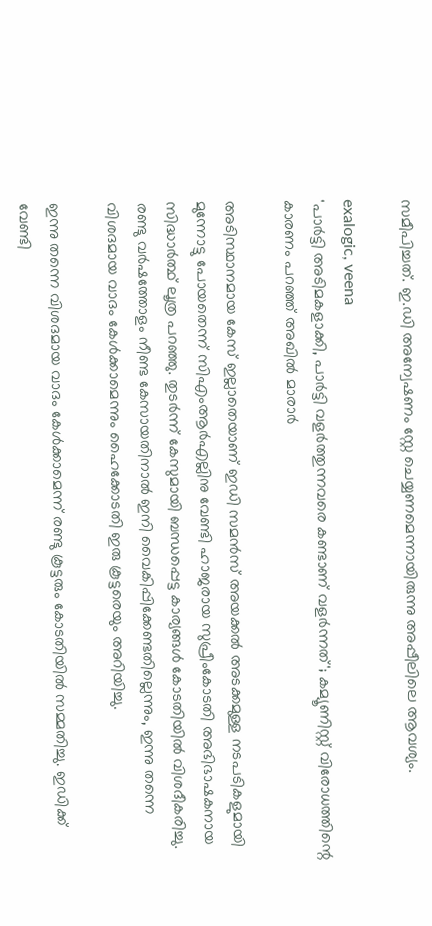സമീപിച്ചത്. ഇ.ഡി അന്വേഷണം സ്റ്റേ ചെയ്യണമെന്നായിരുന്നു അപ്പീലിലെ ആവശ്യം.

exalogic, veena
'പാര്‍ട്ടി അടിമകളാക്കി, പാര്‍ട്ടി വളര്‍ത്തുന്നവരെ കണ്ടാണ് വളര്‍ന്നത്'; കമ്യൂണിസ്റ്റ് വിരോധത്തിന്റെ കാരണം പറഞ്ഞ് അഖില്‍ മാരാര്‍

അടിസ്ഥാനമായ കേസ് ഇല്ലാതെയാണ് ഇഡി സമന്‍സ് അയക്കല്‍ അടക്കമുള്ള നടപടികളുമായി മുന്നോട്ടു പോയതെന്ന് സിഎംആര്‍എല്ലിനു വേണ്ടി ഹാജരായ സുപ്രീംകോടതി അഭിഭാഷകനായ സിദ്ധാര്‍ത്ഥ് ലൂത്ര പറഞ്ഞു. തുടര്‍ന്ന് കേസുമായി ബന്ധപ്പെട്ട കാര്യങ്ങള്‍ കോടതിയില്‍ വിശദീകരിച്ചു. രണ്ടു വര്‍ഷത്തോളം നീണ്ട കേസായതിനാല്‍ ഇനി വൈകിപ്പിക്കേണ്ടതില്ലെന്നും, ഇന്നു തന്നെ വിശദമായ വാദം കേള്‍ക്കാമെന്നും ഹൈക്കോടതി ഇരു കൂട്ടരെയും അറിയിച്ചു.

ഇന്നു തന്നെ വിശദമായ വാദം കേള്‍ക്കാമെന്ന് രണ്ടു കൂട്ടരും കോടതിയില്‍ സമ്മതിച്ചു. ഇഡിക്ക് വേണ്ടി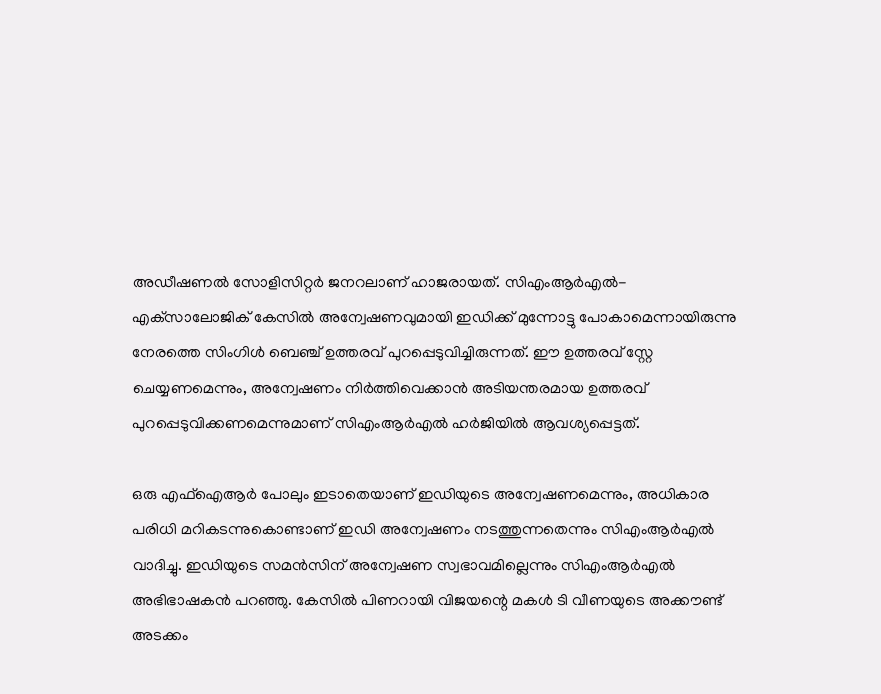അഡീഷണല്‍ സോളിസിറ്റര്‍ ജനറലാണ് ഹാജരായത്. സിഎംആര്‍എല്‍- എക്‌സാലോജിക് കേസില്‍ അന്വേഷണവുമായി ഇഡിക്ക് മുന്നോട്ടു പോകാമെന്നായിരുന്നു നേരത്തെ സിംഗിള്‍ ബെഞ്ച് ഉത്തരവ് പുറപ്പെടുവിച്ചിരുന്നത്. ഈ ഉത്തരവ് സ്റ്റേ ചെയ്യണമെന്നും, അന്വേഷണം നിര്‍ത്തിവെക്കാന്‍ അടിയന്തരമായ ഉത്തരവ് പുറപ്പെടുവിക്കണമെന്നുമാണ് സിഎംആര്‍എല്‍ ഹര്‍ജിയില്‍ ആവശ്യപ്പെട്ടത്.

ഒരു എഫ്‌ഐആര്‍ പോലും ഇടാതെയാണ് ഇഡിയുടെ അന്വേഷണമെന്നും, അധികാര പരിധി മറികടന്നുകൊണ്ടാണ് ഇഡി അന്വേഷണം നടത്തുന്നതെന്നും സിഎംആര്‍എല്‍ വാദിച്ചു. ഇഡിയുടെ സമന്‍സിന് അന്വേഷണ സ്വഭാവമില്ലെന്നും സിഎംആര്‍എല്‍ അഭിഭാഷകന്‍ പറഞ്ഞു. കേസില്‍ പിണറായി വിജയന്റെ മകള്‍ ടി വീണയുടെ അക്കൗണ്ട് അടക്കം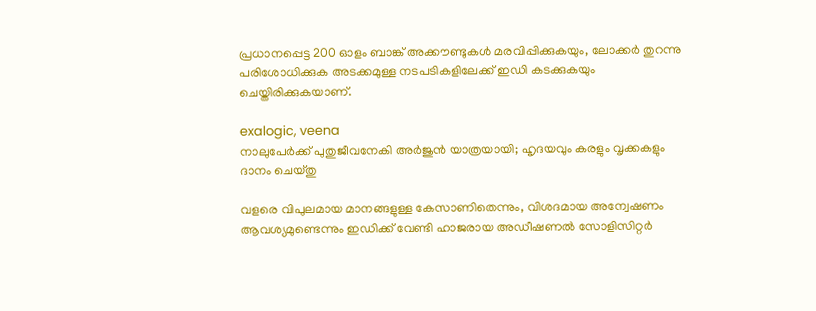പ്രധാനപ്പെട്ട 200 ഓളം ബാങ്ക് അക്കൗണ്ടുകള്‍ മരവിപ്പിക്കുകയും, ലോക്കര്‍ തുറന്നു പരിശോധിക്കുക അടക്കമുള്ള നടപടികളിലേക്ക് ഇഡി കടക്കുകയും ചെയ്തിരിക്കുകയാണ്.

exalogic, veena
നാലുപേര്‍ക്ക് പുതുജീവനേകി അര്‍ജുന്‍ യാത്രയായി; ഹൃദയവും കരളും വൃക്കകളും ദാനം ചെയ്തു

വളരെ വിപുലമായ മാനങ്ങളുള്ള കേസാണിതെന്നും, വിശദമായ അന്വേഷണം ആവശ്യമുണ്ടെന്നും ഇഡിക്ക് വേണ്ടി ഹാജരായ അഡീഷണല്‍ സോളിസിറ്റര്‍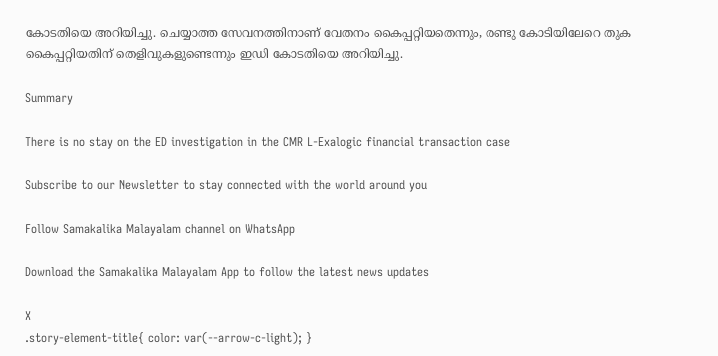കോടതിയെ അറിയിച്ചു. ചെയ്യാത്ത സേവനത്തിനാണ് വേതനം കൈപ്പറ്റിയതെന്നും, രണ്ടു കോടിയിലേറെ തുക കൈപ്പറ്റിയതിന് തെളിവുകളുണ്ടെന്നും ഇഡി കോടതിയെ അറിയിച്ചു.

Summary

There is no stay on the ED investigation in the CMR L-Exalogic financial transaction case

Subscribe to our Newsletter to stay connected with the world around you

Follow Samakalika Malayalam channel on WhatsApp

Download the Samakalika Malayalam App to follow the latest news updates

X
.story-element-title{ color: var(--arrow-c-light); }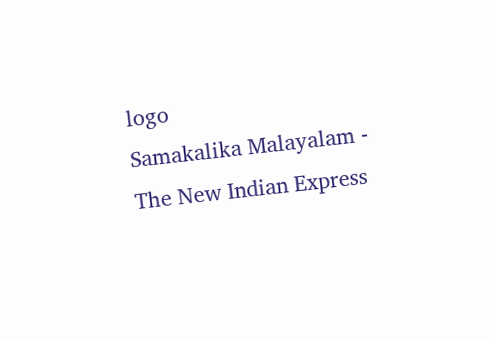logo
Samakalika Malayalam - The New Indian Express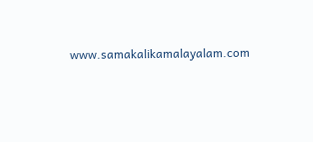www.samakalikamalayalam.com